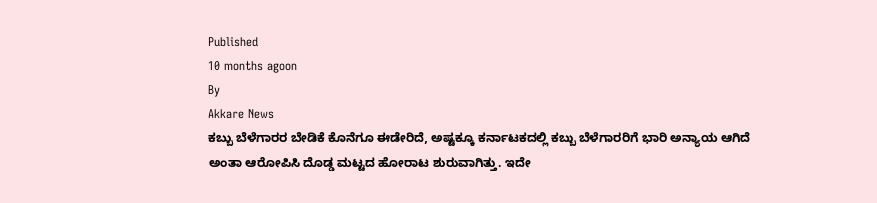Published
10 months agoon
By
Akkare News
ಕಬ್ಬು ಬೆಳೆಗಾರರ ಬೇಡಿಕೆ ಕೊನೆಗೂ ಈಡೇರಿದೆ, ಅಷ್ಟಕ್ಕೂ ಕರ್ನಾಟಕದಲ್ಲಿ ಕಬ್ಬು ಬೆಳೆಗಾರರಿಗೆ ಭಾರಿ ಅನ್ಯಾಯ ಆಗಿದೆ ಅಂತಾ ಆರೋಪಿಸಿ ದೊಡ್ಡ ಮಟ್ಟದ ಹೋರಾಟ ಶುರುವಾಗಿತ್ತು. ಇದೇ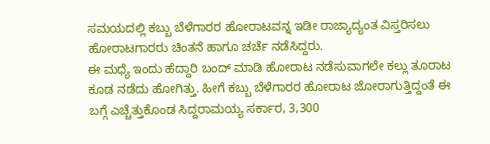ಸಮಯದಲ್ಲಿ ಕಬ್ಬು ಬೆಳೆಗಾರರ ಹೋರಾಟವನ್ನ ಇಡೀ ರಾಜ್ಯಾದ್ಯಂತ ವಿಸ್ತರಿಸಲು ಹೋರಾಟಗಾರರು ಚಿಂತನೆ ಹಾಗೂ ಚರ್ಚೆ ನಡೆಸಿದ್ದರು.
ಈ ಮಧ್ಯೆ ಇಂದು ಹೆದ್ದಾರಿ ಬಂದ್ ಮಾಡಿ ಹೋರಾಟ ನಡೆಸುವಾಗಲೇ ಕಲ್ಲು ತೂರಾಟ ಕೂಡ ನಡೆದು ಹೋಗಿತ್ತು. ಹೀಗೆ ಕಬ್ಬು ಬೆಳೆಗಾರರ ಹೋರಾಟ ಜೋರಾಗುತ್ತಿದ್ದಂತೆ ಈ ಬಗ್ಗೆ ಎಚ್ಚೆತ್ತುಕೊಂಡ ಸಿದ್ದರಾಮಯ್ಯ ಸರ್ಕಾರ, 3,300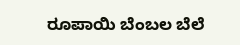ರೂಪಾಯಿ ಬೆಂಬಲ ಬೆಲೆ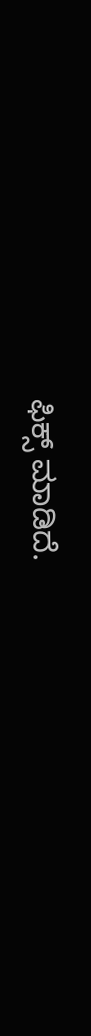ಫಿಕ್ಸ್ ಮಾಡಿದೆ.